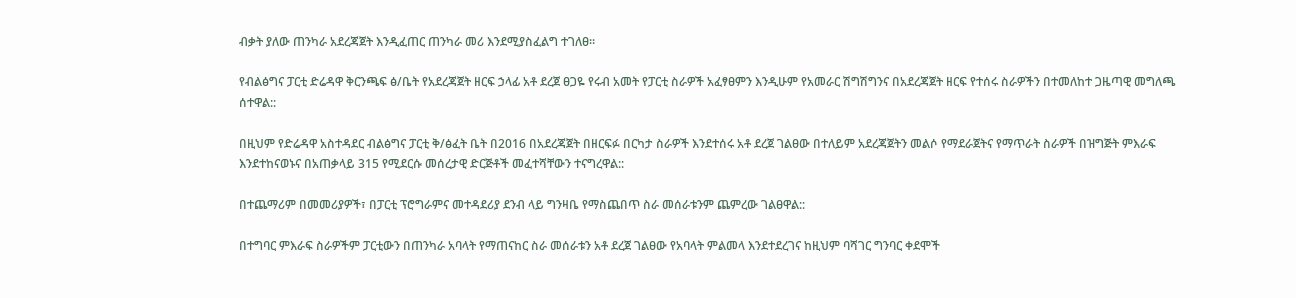ብቃት ያለው ጠንካራ አደረጃጀት እንዲፈጠር ጠንካራ መሪ እንደሚያስፈልግ ተገለፀ።

የብልፅግና ፓርቲ ድሬዳዋ ቅርንጫፍ ፅ/ቤት የአደረጃጀት ዘርፍ ኃላፊ አቶ ደረጀ ፀጋዬ የሩብ አመት የፓርቲ ስራዎች አፈፃፀምን እንዲሁም የአመራር ሽግሽግንና በአደረጃጀት ዘርፍ የተሰሩ ስራዎችን በተመለከተ ጋዜጣዊ መግለጫ ሰተዋል::

በዚህም የድሬዳዋ አስተዳደር ብልፅግና ፓርቲ ቅ/ፅፈት ቤት በ2016 በአደረጃጀት በዘርፍፉ በርካታ ስራዎች እንደተሰሩ አቶ ደረጀ ገልፀው በተለይም አደረጃጀትን መልሶ የማደራጀትና የማጥራት ስራዎች በዝግጅት ምእራፍ እንደተከናወኑና በአጠቃላይ 315 የሚደርሱ መሰረታዊ ድርጅቶች መፈተሻቸውን ተናግረዋል::

በተጨማሪም በመመሪያዎች፣ በፓርቲ ፕሮግራምና መተዳደሪያ ደንብ ላይ ግንዛቤ የማስጨበጥ ስራ መሰራቱንም ጨምረው ገልፀዋል::

በተግባር ምእራፍ ስራዎችም ፓርቲውን በጠንካራ አባላት የማጠናከር ስራ መሰራቱን አቶ ደረጀ ገልፀው የአባላት ምልመላ እንደተደረገና ከዚህም ባሻገር ግንባር ቀደሞች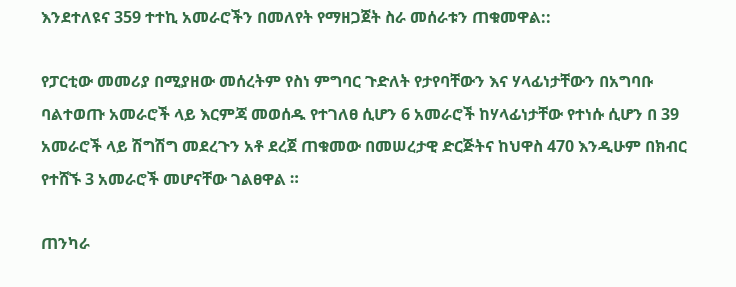እንደተለዩና 359 ተተኪ አመራሮችን በመለየት የማዘጋጀት ስራ መሰራቱን ጠቁመዋል::

የፓርቲው መመሪያ በሚያዘው መሰረትም የስነ ምግባር ጉድለት የታየባቸውን እና ሃላፊነታቸውን በአግባቡ ባልተወጡ አመራሮች ላይ እርምጃ መወሰዱ የተገለፀ ሲሆን 6 አመራሮች ከሃላፊነታቸው የተነሱ ሲሆን በ 39 አመራሮች ላይ ሽግሽግ መደረጉን አቶ ደረጀ ጠቁመው በመሠረታዊ ድርጅትና ከህዋስ 470 እንዲሁም በክብር የተሸኙ 3 አመራሮች መሆናቸው ገልፀዋል ።

ጠንካራ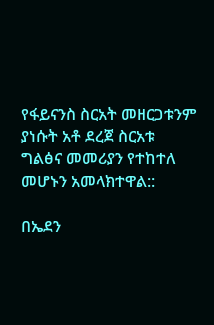የፋይናንስ ስርአት መዘርጋቱንም ያነሱት አቶ ደረጀ ስርአቱ ግልፅና መመሪያን የተከተለ መሆኑን አመላክተዋል::

በኤደን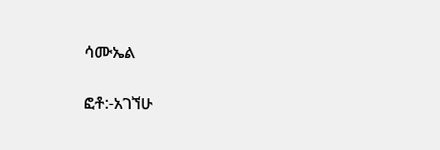ሳሙኤል

ፎቶ:-አገኘሁ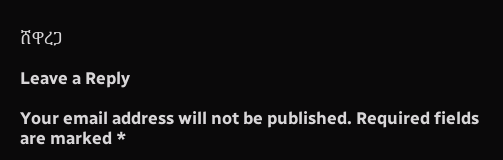ሸዋረጋ

Leave a Reply

Your email address will not be published. Required fields are marked *